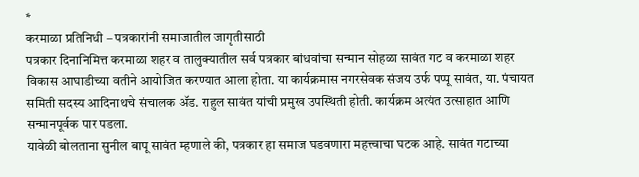*
करमाळा प्रतिनिधी – पत्रकारांनी समाजातील जागृतीसाठी
पत्रकार दिनानिमित्त करमाळा शहर व तालुक्यातील सर्व पत्रकार बांधवांचा सन्मान सोहळा सावंत गट व करमाळा शहर विकास आघाडीच्या वतीने आयोजित करण्यात आला होता. या कार्यक्रमास नगरसेवक संजय उर्फ पप्पू सावंत, या. पंचायत समिती सदस्य आदिनाथचे संचालक ॲड. राहुल सावंत यांची प्रमुख उपस्थिती होती. कार्यक्रम अत्यंत उत्साहात आणि सन्मानपूर्वक पार पडला.
यावेळी बोलताना सुनील बापू सावंत म्हणाले की, पत्रकार हा समाज घडवणारा महत्त्वाचा घटक आहे. सावंत गटाच्या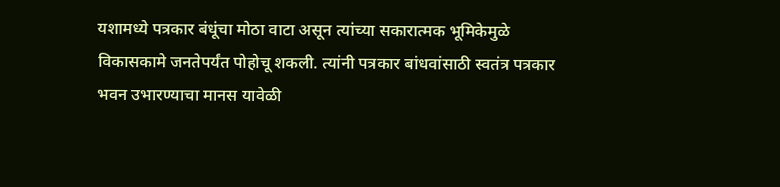यशामध्ये पत्रकार बंधूंचा मोठा वाटा असून त्यांच्या सकारात्मक भूमिकेमुळे विकासकामे जनतेपर्यंत पोहोचू शकली. त्यांनी पत्रकार बांधवांसाठी स्वतंत्र पत्रकार भवन उभारण्याचा मानस यावेळी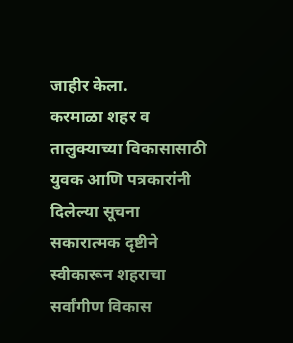जाहीर केला.
करमाळा शहर व तालुक्याच्या विकासासाठी युवक आणि पत्रकारांनी दिलेल्या सूचना सकारात्मक दृष्टीने स्वीकारून शहराचा सर्वांगीण विकास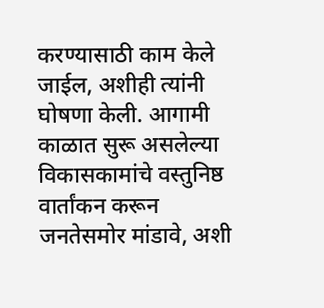करण्यासाठी काम केले जाईल, अशीही त्यांनी घोषणा केली. आगामी काळात सुरू असलेल्या विकासकामांचे वस्तुनिष्ठ वार्तांकन करून जनतेसमोर मांडावे, अशी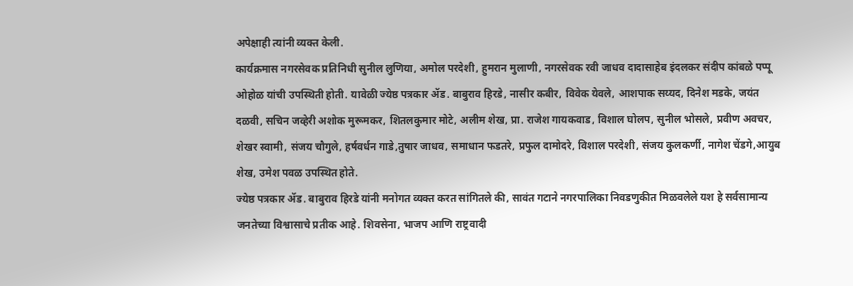अपेक्षाही त्यांनी व्यक्त केली.
कार्यक्रमास नगरसेवक प्रतिनिधी सुनील लुणिया, अमोल परदेशी, हुमरान मुलाणी, नगरसेवक रवी जाधव दादासाहेब इंदलकर संदीप कांबळे पप्पू ओहोळ यांची उपस्थिती होती. यावेळी ज्येष्ठ पत्रकार ॲड. बाबुराव हिरडे, नासीर कबीर, विवेक येवले, आशपाक सय्यद, दिनेश मडके, जयंत दळवी, सचिन जव्हेरी अशोक मुरूमकर, शितलकुमार मोटे, अलीम शेख, प्रा. राजेश गायकवाड, विशाल घोलप, सुनील भोसले, प्रवीण अवचर, शेखर स्वामी, संजय चौगुले, हर्षवर्धन गाडे,तुषार जाधव, समाधान फडतरे, प्रफुल दामोदरे, विशाल परदेशी, संजय कुलकर्णी, नागेश चेंडगे,आयुब शेख, उमेश पवळ उपस्थित होते.
ज्येष्ठ पत्रकार ॲड. बाबुराव हिरडे यांनी मनोगत व्यक्त करत सांगितले की, सावंत गटाने नगरपालिका निवडणुकीत मिळवलेले यश हे सर्वसामान्य जनतेच्या विश्वासाचे प्रतीक आहे. शिवसेना, भाजप आणि राष्ट्रवादी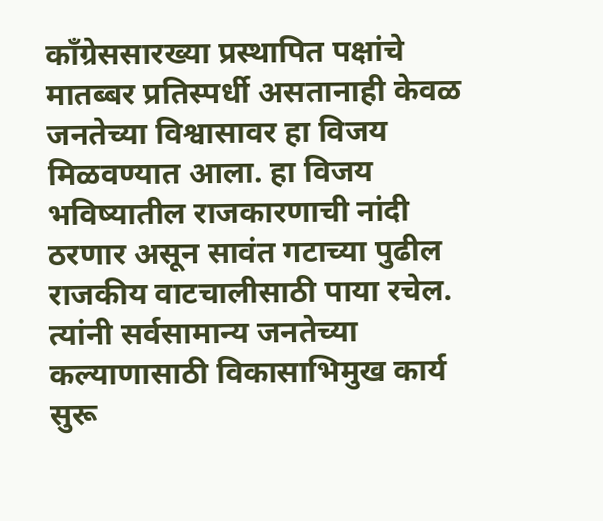काँग्रेससारख्या प्रस्थापित पक्षांचे मातब्बर प्रतिस्पर्धी असतानाही केवळ जनतेच्या विश्वासावर हा विजय मिळवण्यात आला. हा विजय भविष्यातील राजकारणाची नांदी ठरणार असून सावंत गटाच्या पुढील राजकीय वाटचालीसाठी पाया रचेल. त्यांनी सर्वसामान्य जनतेच्या कल्याणासाठी विकासाभिमुख कार्य सुरू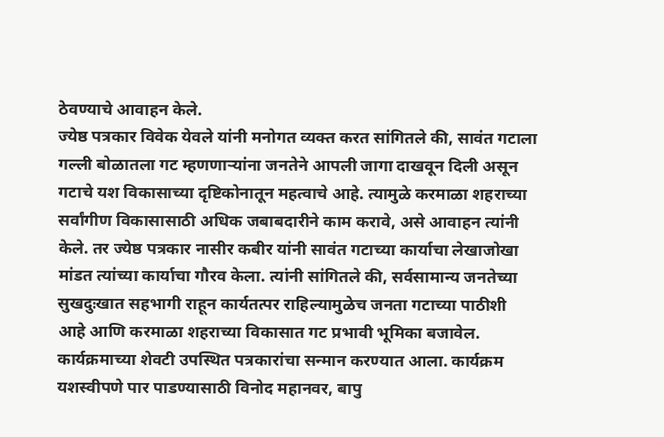ठेवण्याचे आवाहन केले.
ज्येष्ठ पत्रकार विवेक येवले यांनी मनोगत व्यक्त करत सांगितले की, सावंत गटाला गल्ली बोळातला गट म्हणणाऱ्यांना जनतेने आपली जागा दाखवून दिली असून गटाचे यश विकासाच्या दृष्टिकोनातून महत्वाचे आहे. त्यामुळे करमाळा शहराच्या सर्वांगीण विकासासाठी अधिक जबाबदारीने काम करावे, असे आवाहन त्यांनी केले. तर ज्येष्ठ पत्रकार नासीर कबीर यांनी सावंत गटाच्या कार्याचा लेखाजोखा मांडत त्यांच्या कार्याचा गौरव केला. त्यांनी सांगितले की, सर्वसामान्य जनतेच्या सुखदुःखात सहभागी राहून कार्यतत्पर राहिल्यामुळेच जनता गटाच्या पाठीशी आहे आणि करमाळा शहराच्या विकासात गट प्रभावी भूमिका बजावेल.
कार्यक्रमाच्या शेवटी उपस्थित पत्रकारांचा सन्मान करण्यात आला. कार्यक्रम यशस्वीपणे पार पाडण्यासाठी विनोद महानवर, बापु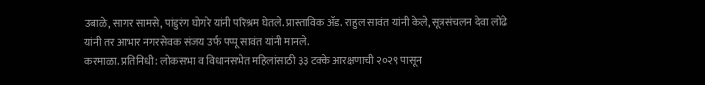उबाळे, सागर सामसे, पांडुरंग घोगरे यांनी परिश्रम घेतले. प्रास्ताविक ॲड. राहुल सावंत यांनी केले, सूत्रसंचलन देवा लोंढे यांनी तर आभार नगरसेवक संजय उर्फ पप्पू सावंत यांनी मानले.
करमाळा. प्रतिनिधी: लोकसभा व विधानसभेत महिलांसाठी ३३ टक्के आरक्षणाची २०२९ पासून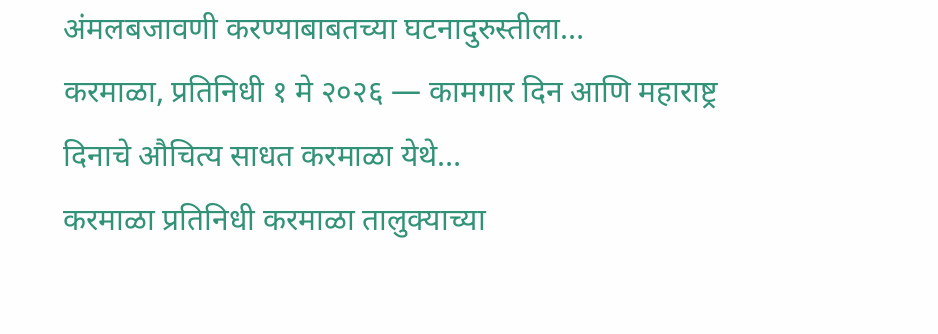अंमलबजावणी करण्याबाबतच्या घटनादुरुस्तीला…
करमाळा, प्रतिनिधी १ मे २०२६ — कामगार दिन आणि महाराष्ट्र दिनाचे औचित्य साधत करमाळा येथे…
करमाळा प्रतिनिधी करमाळा तालुक्याच्या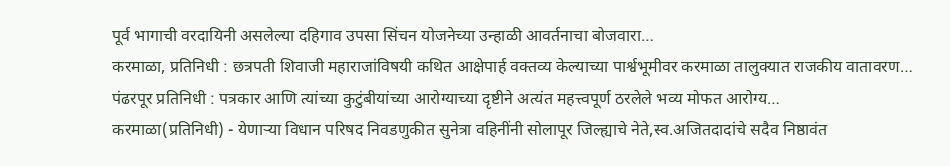पूर्व भागाची वरदायिनी असलेल्या दहिगाव उपसा सिंचन योजनेच्या उन्हाळी आवर्तनाचा बोजवारा…
करमाळा, प्रतिनिधी : छत्रपती शिवाजी महाराजांविषयी कथित आक्षेपार्ह वक्तव्य केल्याच्या पार्श्वभूमीवर करमाळा तालुक्यात राजकीय वातावरण…
पंढरपूर प्रतिनिधी : पत्रकार आणि त्यांच्या कुटुंबीयांच्या आरोग्याच्या दृष्टीने अत्यंत महत्त्वपूर्ण ठरलेले भव्य मोफत आरोग्य…
करमाळा(प्रतिनिधी) - येणाऱ्या विधान परिषद निवडणुकीत सुनेत्रा वहिनींनी सोलापूर जिल्ह्याचे नेते,स्व.अजितदादांचे सदैव निष्ठावंत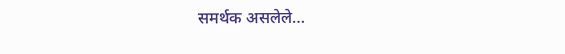समर्थक असलेले…